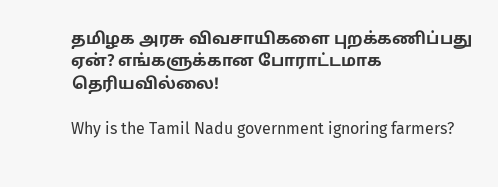தமிழக அரசு விவசாயிகளை புறக்கணிப்பது ஏன்? எங்களுக்கான போராட்டமாக தெரியவில்லை!

Why is the Tamil Nadu government ignoring farmers?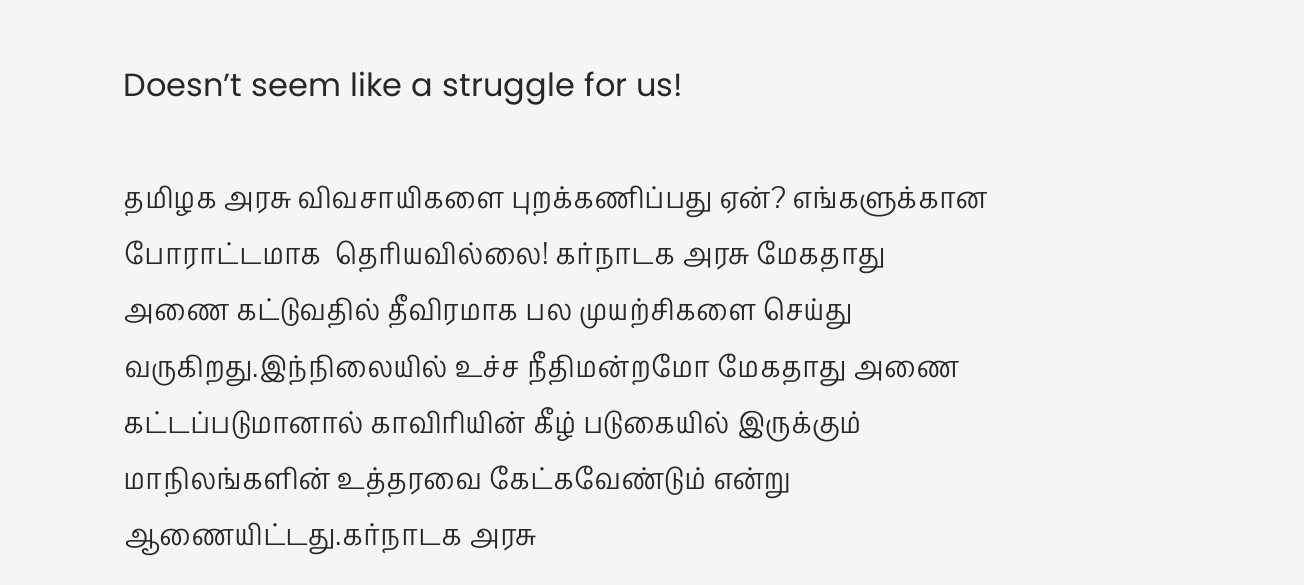Doesn’t seem like a struggle for us!

தமிழக அரசு விவசாயிகளை புறக்கணிப்பது ஏன்? எங்களுக்கான போராட்டமாக  தெரியவில்லை! கர்நாடக அரசு மேகதாது அணை கட்டுவதில் தீவிரமாக பல முயற்சிகளை செய்து வருகிறது.இந்நிலையில் உச்ச நீதிமன்றமோ மேகதாது அணை கட்டப்படுமானால் காவிரியின் கீழ் படுகையில் இருக்கும் மாநிலங்களின் உத்தரவை கேட்கவேண்டும் என்று ஆணையிட்டது.கர்நாடக அரசு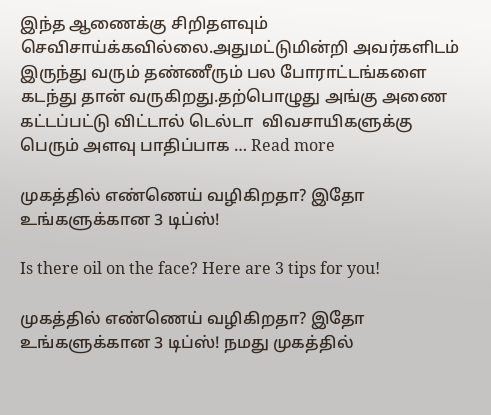இந்த ஆணைக்கு சிறிதளவும் செவிசாய்க்கவில்லை.அதுமட்டுமின்றி அவர்களிடம் இருந்து வரும் தண்ணீரும் பல போராட்டங்களை கடந்து தான் வருகிறது.தற்பொழுது அங்கு அணை கட்டப்பட்டு விட்டால் டெல்டா  விவசாயிகளுக்கு பெரும் அளவு பாதிப்பாக … Read more

முகத்தில் எண்ணெய் வழிகிறதா? இதோ உங்களுக்கான 3 டிப்ஸ்!

Is there oil on the face? Here are 3 tips for you!

முகத்தில் எண்ணெய் வழிகிறதா? இதோ உங்களுக்கான 3 டிப்ஸ்! நமது முகத்தில்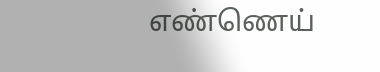எண்ணெய்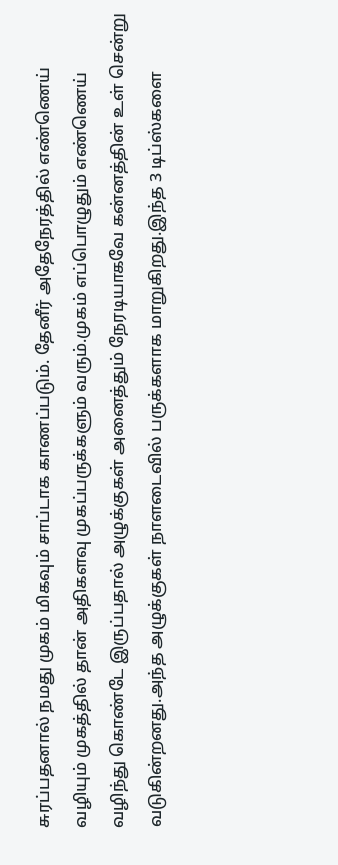சுரப்பதனால் நமது முகம் மிகவும் சாப்டாக காணப்படும். தேனீர் அதேநேரத்தில் எண்ணெய் வழியும் முகத்தில் தான் அதிகளவு முகப்பருக்களும் வரும்.முகம் எப்பொழுதும் எண்ணெய் வழிந்து கொண்டே இருப்பதால் அழுக்குகள் அனைத்தும் நேரடியாகவே கன்னத்தின் உள் சென்று வடுகின்றனது.அந்த அழுக்குகள் நாளடைவில் பருக்களாக மாறுகிறது.இந்த 3 டிப்ஸ்களை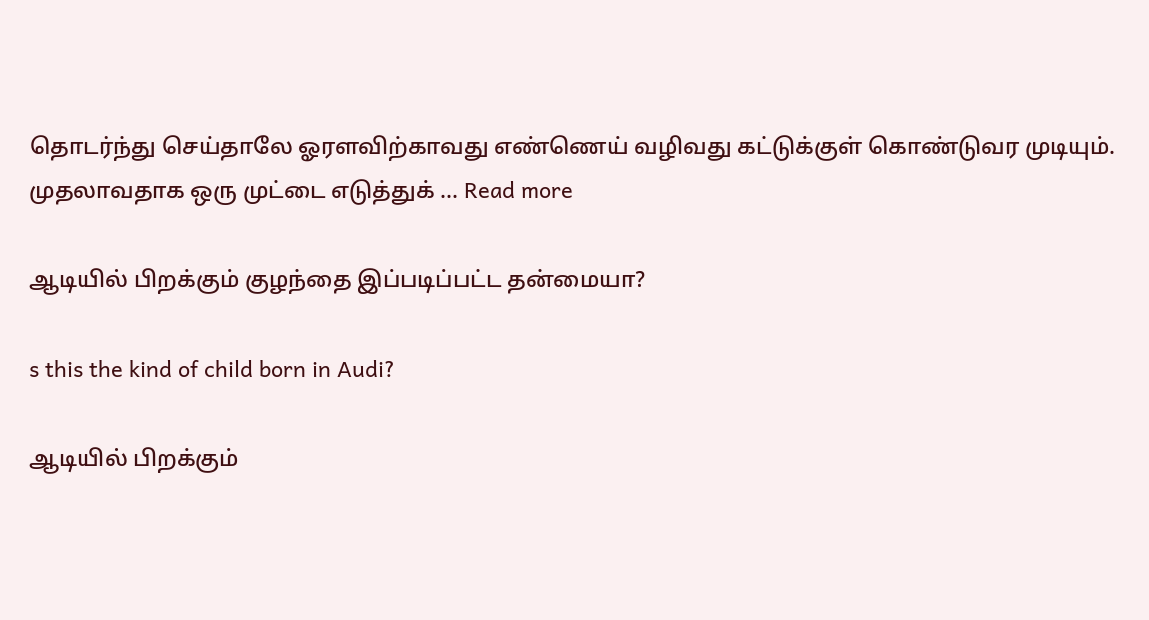தொடர்ந்து செய்தாலே ஓரளவிற்காவது எண்ணெய் வழிவது கட்டுக்குள் கொண்டுவர முடியும். முதலாவதாக ஒரு முட்டை எடுத்துக் … Read more

ஆடியில் பிறக்கும் குழந்தை இப்படிப்பட்ட தன்மையா?

s this the kind of child born in Audi?

ஆடியில் பிறக்கும்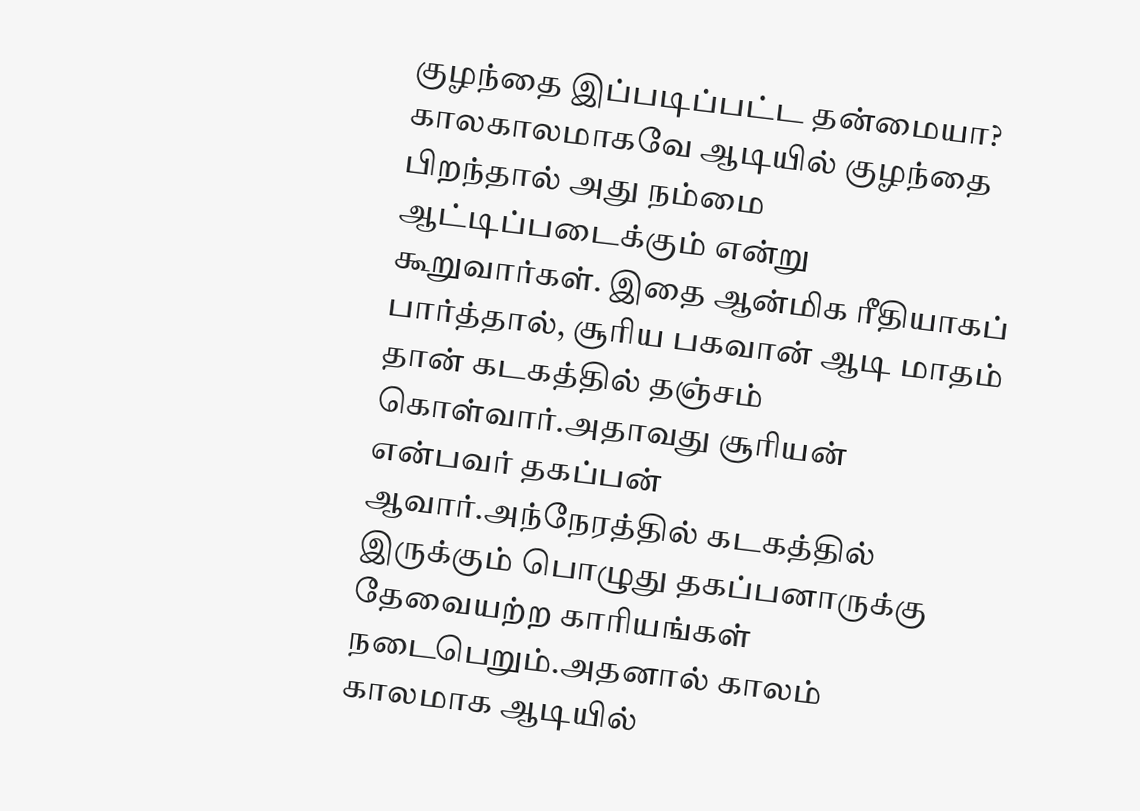குழந்தை இப்படிப்பட்ட தன்மையா? காலகாலமாகவே ஆடியில் குழந்தை பிறந்தால் அது நம்மை ஆட்டிப்படைக்கும் என்று கூறுவார்கள். இதை ஆன்மிக ரீதியாகப் பார்த்தால், சூரிய பகவான் ஆடி மாதம் தான் கடகத்தில் தஞ்சம் கொள்வார்.அதாவது சூரியன் என்பவர் தகப்பன் ஆவார்.அந்நேரத்தில் கடகத்தில் இருக்கும் பொழுது தகப்பனாருக்கு தேவையற்ற காரியங்கள் நடைபெறும்.அதனால் காலம் காலமாக ஆடியில்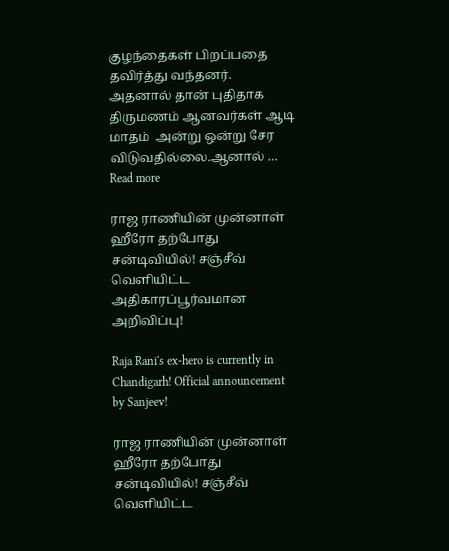குழந்தைகள் பிறப்பதை தவிர்த்து வந்தனர். அதனால் தான் புதிதாக திருமணம் ஆனவர்கள் ஆடி மாதம்  அன்று ஒன்று சேர விடுவதில்லை.ஆனால் … Read more

ராஜ ராணியின் முன்னாள் ஹீரோ தற்போது சன்டிவியில்! சஞ்சீவ் வெளியிட்ட அதிகாரப்பூர்வமான அறிவிப்பு!

Raja Rani's ex-hero is currently in Chandigarh! Official announcement by Sanjeev!

ராஜ ராணியின் முன்னாள் ஹீரோ தற்போது சன்டிவியில்! சஞ்சீவ் வெளியிட்ட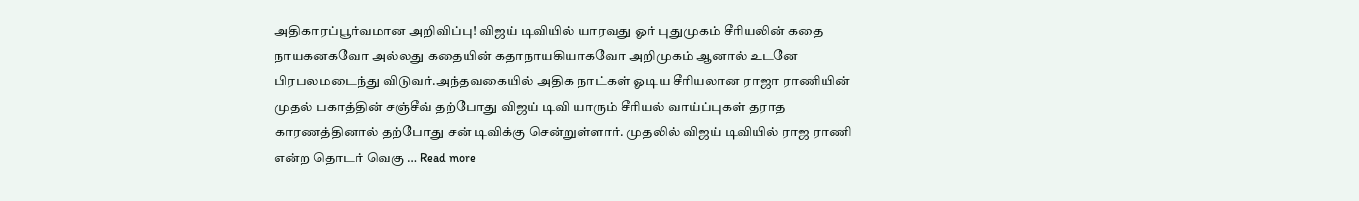அதிகாரப்பூர்வமான அறிவிப்பு! விஜய் டிவியில் யாரவது ஓர் புதுமுகம் சீரியலின் கதை நாயகனகவோ அல்லது கதையின் கதாநாயகியாகவோ அறிமுகம் ஆனால் உடனே பிரபலமடைந்து விடுவர்.அந்தவகையில் அதிக நாட்கள் ஓடிய சீரியலான ராஜா ராணியின் முதல் பகாத்தின் சஞ்சீவ் தற்போது விஜய் டிவி யாரும் சீரியல் வாய்ப்புகள் தராத காரணத்தினால் தற்போது சன் டிவிக்கு சென்றுள்ளார். முதலில் விஜய் டிவியில் ராஜ ராணி என்ற தொடர் வெகு … Read more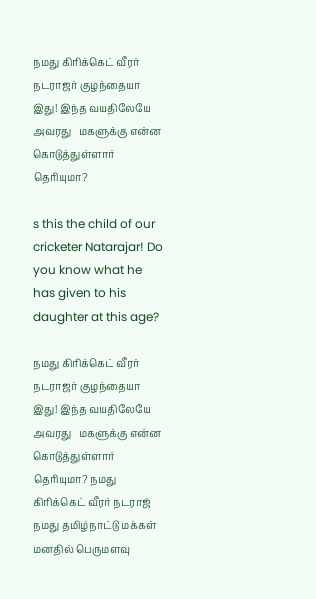நமது கிரிக்கெட் வீரர் நடராஜர் குழந்தையா இது! இந்த வயதிலேயே அவரது   மகளுக்கு என்ன கொடுத்துள்ளார் தெரியுமா?

s this the child of our cricketer Natarajar! Do you know what he has given to his daughter at this age?

நமது கிரிக்கெட் வீரர் நடராஜர் குழந்தையா இது! இந்த வயதிலேயே அவரது   மகளுக்கு என்ன கொடுத்துள்ளார் தெரியுமா? நமது கிரிக்கெட் வீரர் நடராஜ் நமது தமிழ்நாட்டு மக்கள் மனதில் பெருமளவு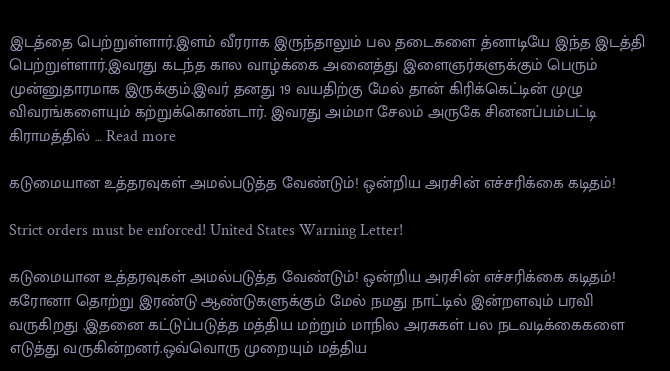இடத்தை பெற்றுள்ளார்.இளம் வீரராக இருந்தாலும் பல தடைகளை த்னாடியே இந்த இடத்தி பெற்றுள்ளார்.இவரது கடந்த கால வாழ்க்கை அனைத்து இளைஞர்களுக்கும் பெரும் முன்னுதாரமாக இருக்கும்.இவர் தனது 19 வயதிற்கு மேல் தான் கிரிக்கெட்டின் முழு விவரங்களையும் கற்றுக்கொண்டார். இவரது அம்மா சேலம் அருகே சினனப்பம்பட்டி கிராமத்தில் … Read more

கடுமையான உத்தரவுகள் அமல்படுத்த வேண்டும்! ஒன்றிய அரசின் எச்சரிக்கை கடிதம்!

Strict orders must be enforced! United States Warning Letter!

கடுமையான உத்தரவுகள் அமல்படுத்த வேண்டும்! ஒன்றிய அரசின் எச்சரிக்கை கடிதம்! கரோனா தொற்று இரண்டு ஆண்டுகளுக்கும் மேல் நமது நாட்டில் இன்றளவும் பரவி வருகிறது .இதனை கட்டுப்படுத்த மத்திய மற்றும் மாநில அரசுகள் பல நடவடிக்கைகளை எடுத்து வருகின்றனர்.ஒவ்வொரு முறையும் மத்திய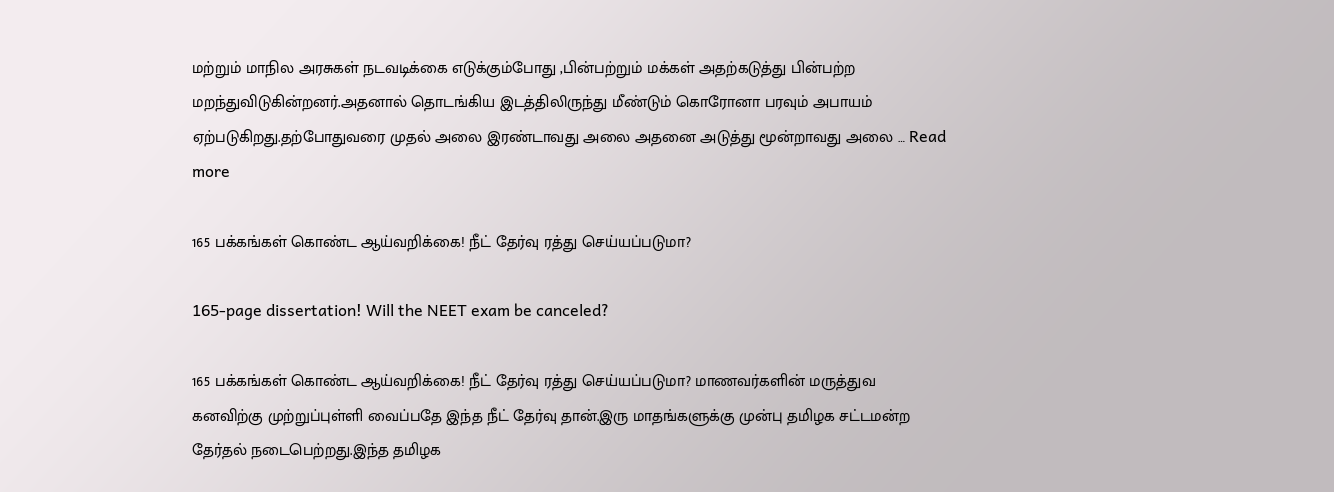மற்றும் மாநில அரசுகள் நடவடிக்கை எடுக்கும்போது ,பின்பற்றும் மக்கள் அதற்கடுத்து பின்பற்ற மறந்துவிடுகின்றனர்.அதனால் தொடங்கிய இடத்திலிருந்து மீண்டும் கொரோனா பரவும் அபாயம் ஏற்படுகிறது.தற்போதுவரை முதல் அலை இரண்டாவது அலை அதனை அடுத்து மூன்றாவது அலை … Read more

165 பக்கங்கள் கொண்ட ஆய்வறிக்கை! நீட் தேர்வு ரத்து செய்யப்படுமா?

165-page dissertation! Will the NEET exam be canceled?

165 பக்கங்கள் கொண்ட ஆய்வறிக்கை! நீட் தேர்வு ரத்து செய்யப்படுமா? மாணவர்களின் மருத்துவ கனவிற்கு முற்றுப்புள்ளி வைப்பதே இந்த நீட் தேர்வு தான்.இரு மாதங்களுக்கு முன்பு தமிழக சட்டமன்ற தேர்தல் நடைபெற்றது.இந்த தமிழக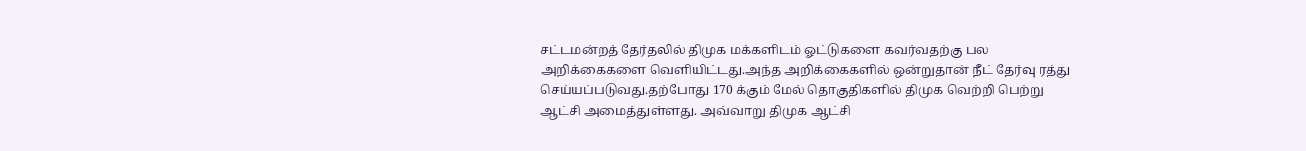சட்டமன்றத் தேர்தலில் திமுக மக்களிடம் ஓட்டுகளை கவர்வதற்கு பல அறிக்கைகளை வெளியிட்டது.அந்த அறிக்கைகளில் ஒன்றுதான் நீட் தேர்வு ரத்து செய்யப்படுவது.தற்போது 170 க்கும் மேல் தொகுதிகளில் திமுக வெற்றி பெற்று ஆட்சி அமைத்துள்ளது. அவ்வாறு திமுக ஆட்சி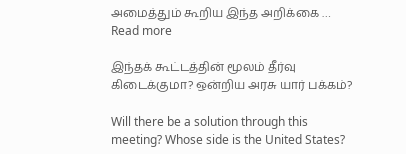அமைத்தும் கூறிய இந்த அறிக்கை … Read more

இந்தக் கூட்டத்தின் மூலம் தீர்வு கிடைக்குமா? ஒன்றிய அரசு யார் பக்கம்?

Will there be a solution through this meeting? Whose side is the United States?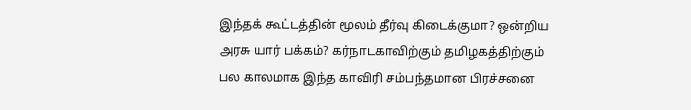இந்தக் கூட்டத்தின் மூலம் தீர்வு கிடைக்குமா? ஒன்றிய அரசு யார் பக்கம்? கர்நாடகாவிற்கும் தமிழகத்திற்கும் பல காலமாக இந்த காவிரி சம்பந்தமான பிரச்சனை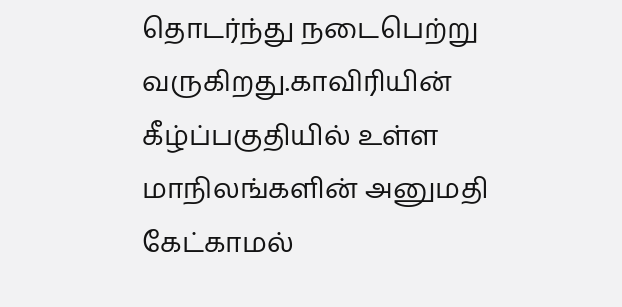தொடர்ந்து நடைபெற்று வருகிறது.காவிரியின் கீழ்ப்பகுதியில் உள்ள மாநிலங்களின் அனுமதி கேட்காமல்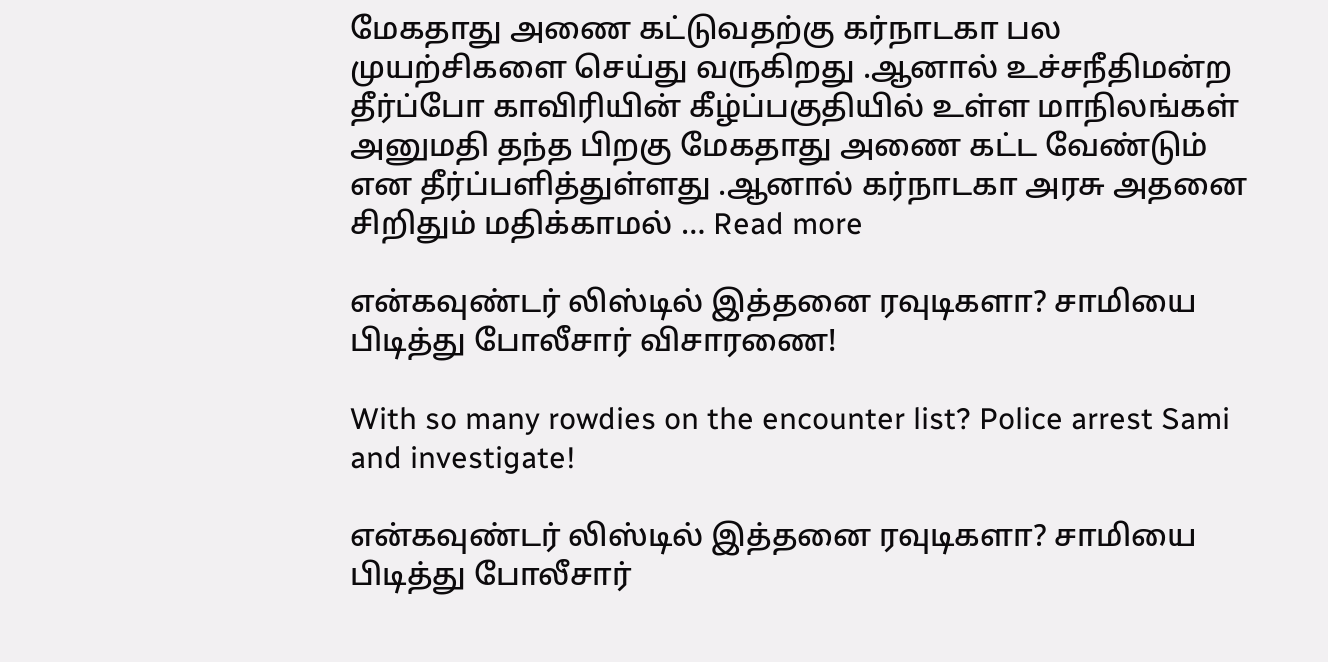மேகதாது அணை கட்டுவதற்கு கர்நாடகா பல முயற்சிகளை செய்து வருகிறது .ஆனால் உச்சநீதிமன்ற தீர்ப்போ காவிரியின் கீழ்ப்பகுதியில் உள்ள மாநிலங்கள் அனுமதி தந்த பிறகு மேகதாது அணை கட்ட வேண்டும் என தீர்ப்பளித்துள்ளது .ஆனால் கர்நாடகா அரசு அதனை சிறிதும் மதிக்காமல் … Read more

என்கவுண்டர் லிஸ்டில் இத்தனை ரவுடிகளா? சாமியை பிடித்து போலீசார் விசாரணை!

With so many rowdies on the encounter list? Police arrest Sami and investigate!

என்கவுண்டர் லிஸ்டில் இத்தனை ரவுடிகளா? சாமியை பிடித்து போலீசார்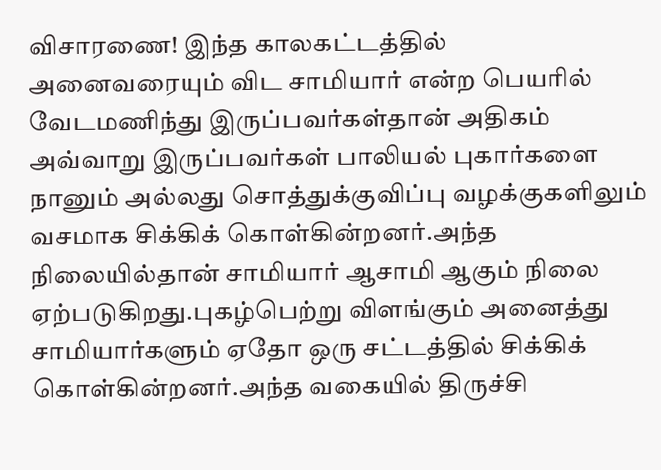விசாரணை! இந்த காலகட்டத்தில் அனைவரையும் விட சாமியார் என்ற பெயரில் வேடமணிந்து இருப்பவர்கள்தான் அதிகம் அவ்வாறு இருப்பவர்கள் பாலியல் புகார்களை நானும் அல்லது சொத்துக்குவிப்பு வழக்குகளிலும் வசமாக சிக்கிக் கொள்கின்றனர்.அந்த நிலையில்தான் சாமியார் ஆசாமி ஆகும் நிலை ஏற்படுகிறது.புகழ்பெற்று விளங்கும் அனைத்து சாமியார்களும் ஏதோ ஒரு சட்டத்தில் சிக்கிக் கொள்கின்றனர்.அந்த வகையில் திருச்சி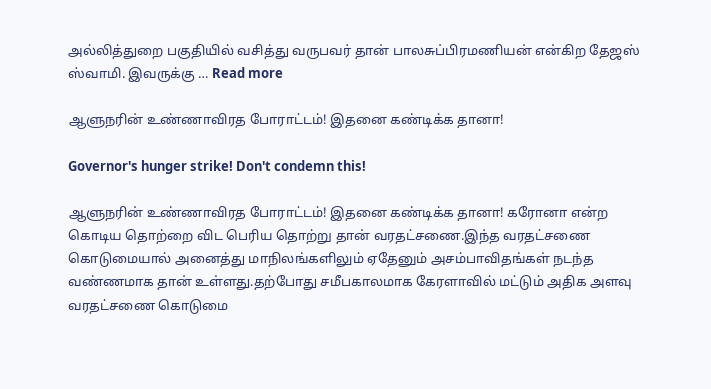அல்லித்துறை பகுதியில் வசித்து வருபவர் தான் பாலசுப்பிரமணியன் என்கிற தேஜஸ் ஸ்வாமி. இவருக்கு … Read more

ஆளுநரின் உண்ணாவிரத போராட்டம்! இதனை கண்டிக்க தானா!

Governor's hunger strike! Don't condemn this!

ஆளுநரின் உண்ணாவிரத போராட்டம்! இதனை கண்டிக்க தானா! கரோனா என்ற கொடிய தொற்றை விட பெரிய தொற்று தான் வரதட்சணை.இந்த வரதட்சணை கொடுமையால் அனைத்து மாநிலங்களிலும் ஏதேனும் அசம்பாவிதங்கள் நடந்த வண்ணமாக தான் உள்ளது.தற்போது சமீபகாலமாக கேரளாவில் மட்டும் அதிக அளவு வரதட்சணை கொடுமை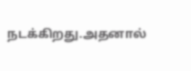நடக்கிறது.அதனால்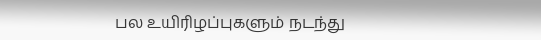பல உயிரிழப்புகளும் நடந்து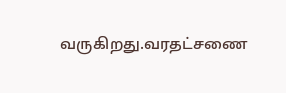வருகிறது.வரதட்சணை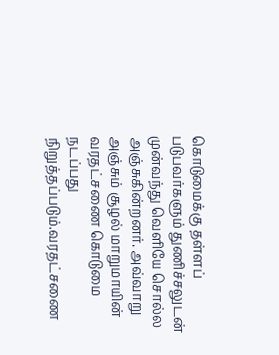கொடுமைக்கு தள்ளப் படுபவர்களும் துணிச்சலுடன் முன்வந்து வெளியே சொல்ல அஞ்சுகின்றனர். அவ்வாறு அஞ்சும் சூழல் மாறுமாயின் வரதட்சணை கொடுமை நடப்பது நிறுத்தப்படும்.வரதட்சணை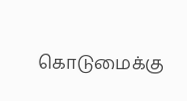கொடுமைக்கு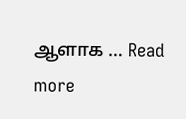ஆளாக … Read more